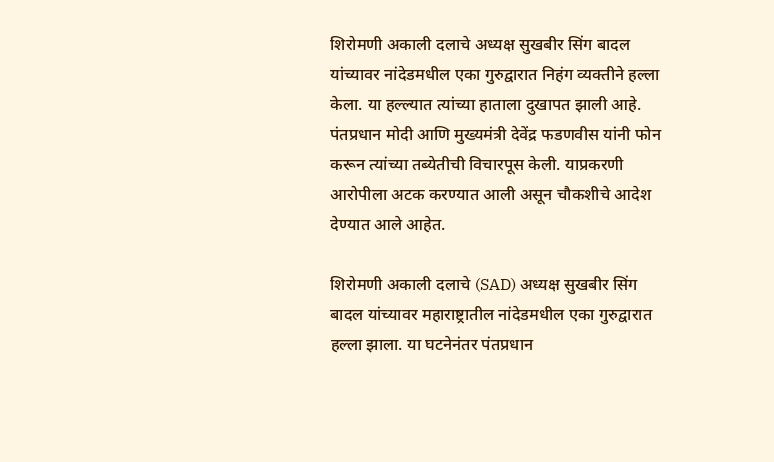शिरोमणी अकाली दलाचे अध्यक्ष सुखबीर सिंग बादल यांच्यावर नांदेडमधील एका गुरुद्वारात निहंग व्यक्तीने हल्ला केला. या हल्ल्यात त्यांच्या हाताला दुखापत झाली आहे. पंतप्रधान मोदी आणि मुख्यमंत्री देवेंद्र फडणवीस यांनी फोन करून त्यांच्या तब्येतीची विचारपूस केली. याप्रकरणी आरोपीला अटक करण्यात आली असून चौकशीचे आदेश देण्यात आले आहेत.

शिरोमणी अकाली दलाचे (SAD) अध्यक्ष सुखबीर सिंग बादल यांच्यावर महाराष्ट्रातील नांदेडमधील एका गुरुद्वारात हल्ला झाला. या घटनेनंतर पंतप्रधान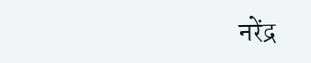नरेंद्र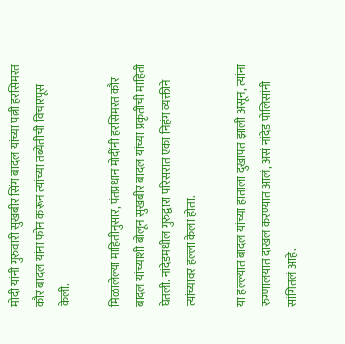मोदी यांनी गुरुवारी सुखबीर सिंग बादल यांच्या पत्नी हरसिमरत कौर बादल यांना फोन करून त्यांच्या तब्येतीची विचारपूस केली.

मिळालेल्या माहितीनुसार, पंतप्रधान मोदींनी हरसिमरत कौर बादल यांच्याशी बोलून सुखबीर बादल यांच्या प्रकृतीची माहिती घेतली. नांदेडमधील गुरुद्वारा परिसरात एका निहंग व्यक्तीने त्यांच्यावर हल्ला केला होता.

या हल्ल्यात बादल यांच्या हाताला दुखापत झाली असून, त्यांना रुग्णालयात दाखल करण्यात आलं, असं नांदेड पोलिसांनी सांगितलं आहे.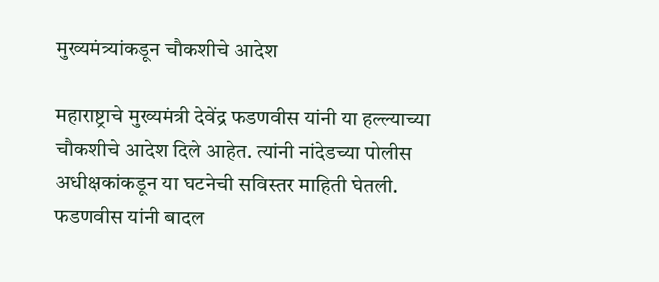मुख्यमंत्र्यांकडून चौकशीचे आदेश

महाराष्ट्राचे मुख्यमंत्री देवेंद्र फडणवीस यांनी या हल्ल्याच्या चौकशीचे आदेश दिले आहेत. त्यांनी नांदेडच्या पोलीस अधीक्षकांकडून या घटनेची सविस्तर माहिती घेतली. फडणवीस यांनी बादल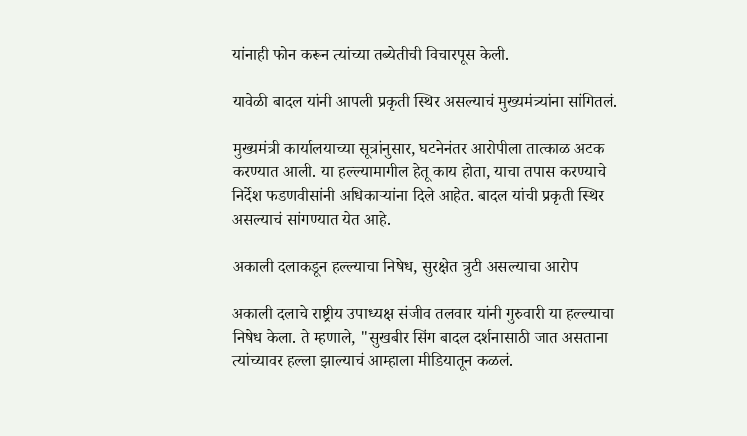यांनाही फोन करून त्यांच्या तब्येतीची विचारपूस केली.

यावेळी बादल यांनी आपली प्रकृती स्थिर असल्याचं मुख्यमंत्र्यांना सांगितलं.

मुख्यमंत्री कार्यालयाच्या सूत्रांनुसार, घटनेनंतर आरोपीला तात्काळ अटक करण्यात आली. या हल्ल्यामागील हेतू काय होता, याचा तपास करण्याचे निर्देश फडणवीसांनी अधिकाऱ्यांना दिले आहेत. बादल यांची प्रकृती स्थिर असल्याचं सांगण्यात येत आहे.

अकाली दलाकडून हल्ल्याचा निषेध, सुरक्षेत त्रुटी असल्याचा आरोप

अकाली दलाचे राष्ट्रीय उपाध्यक्ष संजीव तलवार यांनी गुरुवारी या हल्ल्याचा निषेध केला. ते म्हणाले, "सुखबीर सिंग बादल दर्शनासाठी जात असताना त्यांच्यावर हल्ला झाल्याचं आम्हाला मीडियातून कळलं.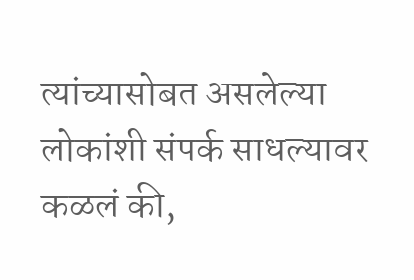त्यांच्यासोबत असलेल्या लोकांशी संपर्क साधल्यावर कळलं की,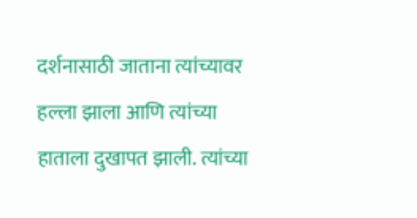दर्शनासाठी जाताना त्यांच्यावर हल्ला झाला आणि त्यांच्या हाताला दुखापत झाली. त्यांच्या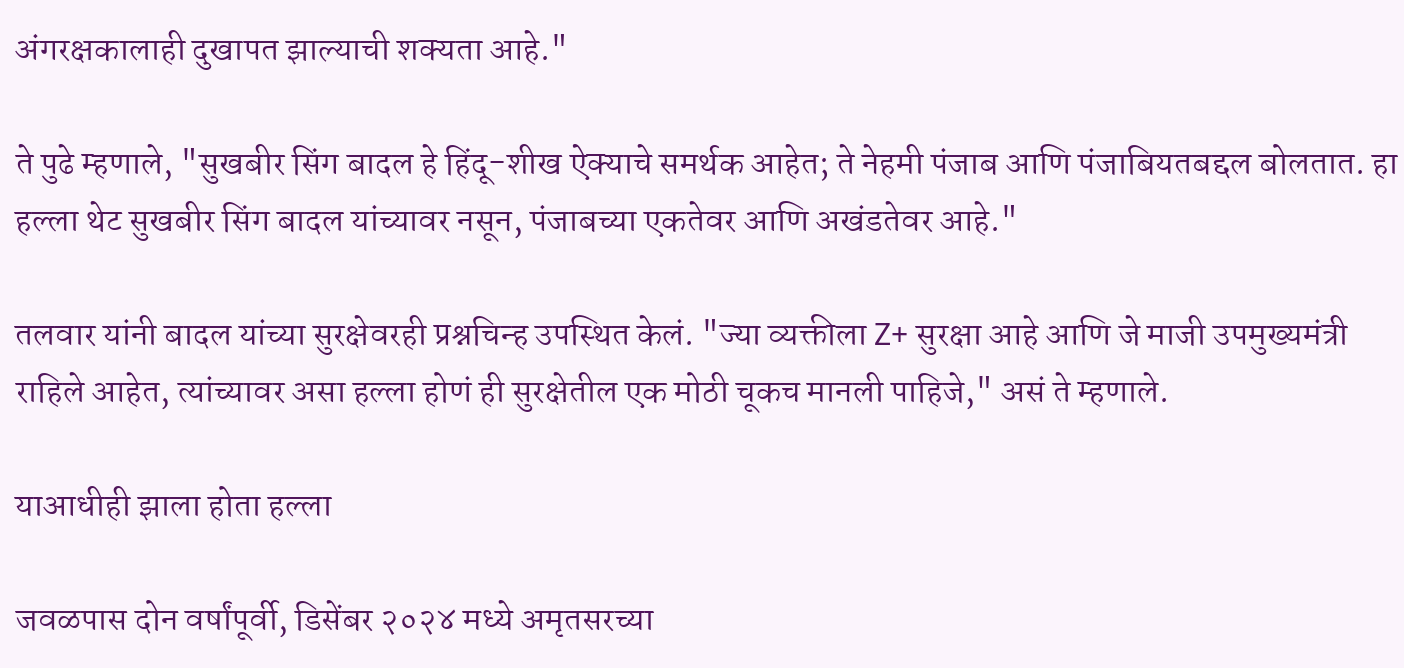अंगरक्षकालाही दुखापत झाल्याची शक्यता आहे."

ते पुढे म्हणाले, "सुखबीर सिंग बादल हे हिंदू-शीख ऐक्याचे समर्थक आहेत; ते नेहमी पंजाब आणि पंजाबियतबद्दल बोलतात. हा हल्ला थेट सुखबीर सिंग बादल यांच्यावर नसून, पंजाबच्या एकतेवर आणि अखंडतेवर आहे."

तलवार यांनी बादल यांच्या सुरक्षेवरही प्रश्नचिन्ह उपस्थित केलं. "ज्या व्यक्तीला Z+ सुरक्षा आहे आणि जे माजी उपमुख्यमंत्री राहिले आहेत, त्यांच्यावर असा हल्ला होणं ही सुरक्षेतील एक मोठी चूकच मानली पाहिजे," असं ते म्हणाले.

याआधीही झाला होता हल्ला

जवळपास दोन वर्षांपूर्वी, डिसेंबर २०२४ मध्ये अमृतसरच्या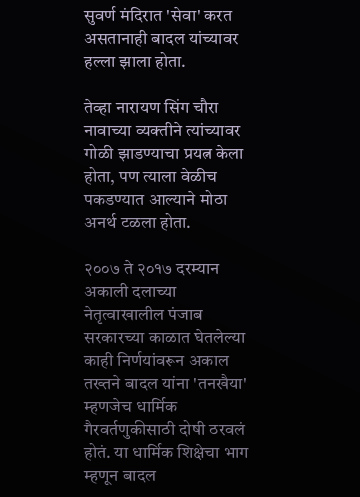सुवर्ण मंदिरात 'सेवा' करत असतानाही बादल यांच्यावर हल्ला झाला होता.

तेव्हा नारायण सिंग चौरा नावाच्या व्यक्तीने त्यांच्यावर गोळी झाडण्याचा प्रयत्न केला होता, पण त्याला वेळीच पकडण्यात आल्याने मोठा अनर्थ टळला होता.

२००७ ते २०१७ दरम्यान अकाली दलाच्या नेतृत्वाखालील पंजाब सरकारच्या काळात घेतलेल्या काही निर्णयांवरून अकाल तख्तने बादल यांना 'तनखैया' म्हणजेच धार्मिक गैरवर्तणुकीसाठी दोषी ठरवलं होतं. या धार्मिक शिक्षेचा भाग म्हणून बादल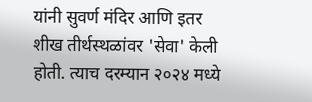यांनी सुवर्ण मंदिर आणि इतर शीख तीर्थस्थळांवर 'सेवा' केली होती. त्याच दरम्यान २०२४ मध्ये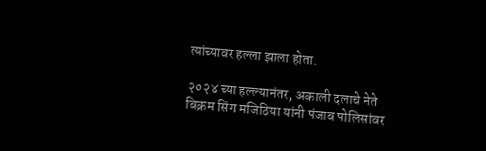त्यांच्यावर हल्ला झाला होता.

२०२४ च्या हल्ल्यानंतर, अकाली दलाचे नेते बिक्रम सिंग मजिठिया यांनी पंजाब पोलिसांवर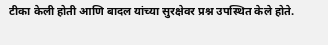टीका केली होती आणि बादल यांच्या सुरक्षेवर प्रश्न उपस्थित केले होते.